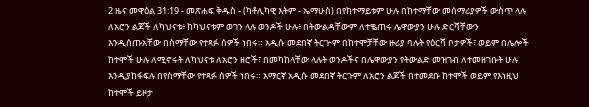2 ዜና መዋዕል 31:19 - መጽሐፍ ቅዱስ - (ካቶሊካዊ እትም - ኤማሁስ) በየከተማይቱም ሁሉ በከተማቸው መሰማሪያዎች ውስጥ ላሉ ለአሮን ልጆች ለካህናቱ፥ ከካህናቱም ወገን ላሉ ወንዶች ሁሉ፥ በትውልዳቸውም ለተቈጠሩ ሌዋውያን ሁሉ ድርሻቸውን እንዲሰጡአቸው በስማቸው የተጻፉ ሰዎች ነበሩ። አዲሱ መደበኛ ትርጒም በከተሞቻቸው ዙሪያ ባሉት የዕርሻ ቦታዎች፣ ወይም በሌሎች ከተሞች ሁሉ ለሚኖሩት ለካህናቱ ለአሮን ዘሮች፣ በመካከላቸው ላሉት ወንዶችና በሌዋውያን የትውልድ መዝገብ ለተመዘገቡት ሁሉ እንዲያከፋፍሉ በየስማቸው የተጻፉ ሰዎች ነበሩ። አማርኛ አዲሱ መደበኛ ትርጉም ለአሮን ልጆች በተመደቡ ከተሞች ወይም የእነዚህ ከተሞች ይዞታ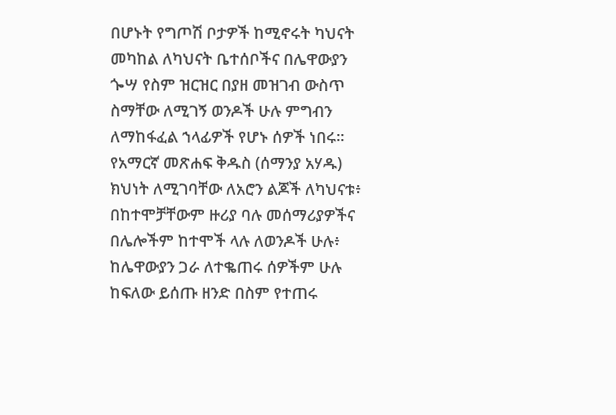በሆኑት የግጦሽ ቦታዎች ከሚኖሩት ካህናት መካከል ለካህናት ቤተሰቦችና በሌዋውያን ጐሣ የስም ዝርዝር በያዘ መዝገብ ውስጥ ስማቸው ለሚገኝ ወንዶች ሁሉ ምግብን ለማከፋፈል ኀላፊዎች የሆኑ ሰዎች ነበሩ። የአማርኛ መጽሐፍ ቅዱስ (ሰማንያ አሃዱ) ክህነት ለሚገባቸው ለአሮን ልጆች ለካህናቱ፥ በከተሞቻቸውም ዙሪያ ባሉ መሰማሪያዎችና በሌሎችም ከተሞች ላሉ ለወንዶች ሁሉ፥ ከሌዋውያን ጋራ ለተቈጠሩ ሰዎችም ሁሉ ከፍለው ይሰጡ ዘንድ በስም የተጠሩ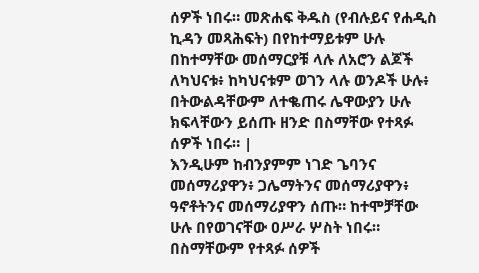ሰዎች ነበሩ። መጽሐፍ ቅዱስ (የብሉይና የሐዲስ ኪዳን መጻሕፍት) በየከተማይቱም ሁሉ በከተማቸው መሰማርያቹ ላሉ ለአሮን ልጆች ለካህናቱ፥ ከካህናቱም ወገን ላሉ ወንዶች ሁሉ፥ በትውልዳቸውም ለተቈጠሩ ሌዋውያን ሁሉ ክፍላቸውን ይሰጡ ዘንድ በስማቸው የተጻፉ ሰዎች ነበሩ። |
እንዲሁም ከብንያምም ነገድ ጌባንና መሰማሪያዋን፥ ጋሌማትንና መሰማሪያዋን፥ ዓኖቶትንና መሰማሪያዋን ሰጡ። ከተሞቻቸው ሁሉ በየወገናቸው ዐሥራ ሦስት ነበሩ።
በስማቸውም የተጻፉ ሰዎች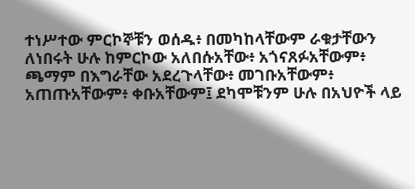ተነሥተው ምርኮኞቹን ወሰዱ፥ በመካከላቸውም ራቁታቸውን ለነበሩት ሁሉ ከምርኮው አለበሱአቸው፥ አጎናጸፉአቸውም፥ ጫማም በእግራቸው አደረጉላቸው፥ መገቡአቸውም፥ አጠጡአቸውም፥ ቀቡአቸውም፤ ደካሞቹንም ሁሉ በአህዮች ላይ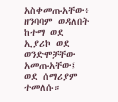አስቀመጡአቸው፥ ዘንባባም ወዳለበት ከተማ ወደ ኢያሪኮ ወደ ወንድሞቻቸው አመጡአቸው፤ ወደ ሰማሪያም ተመለሱ።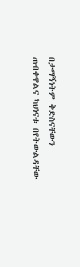በታማኝነትም ቅድስናቸውን ጠብቀዋልና ካህነናቱ በየትውልዳቸው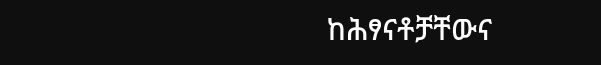ከሕፃናቶቻቸውና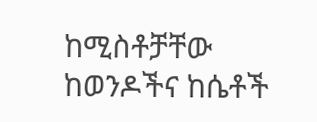ከሚስቶቻቸው ከወንዶችና ከሴቶች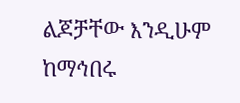ልጆቻቸው እንዲሁም ከማኅበሩ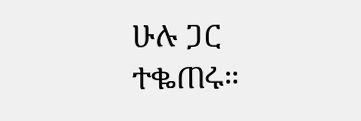ሁሉ ጋር ተቈጠሩ።